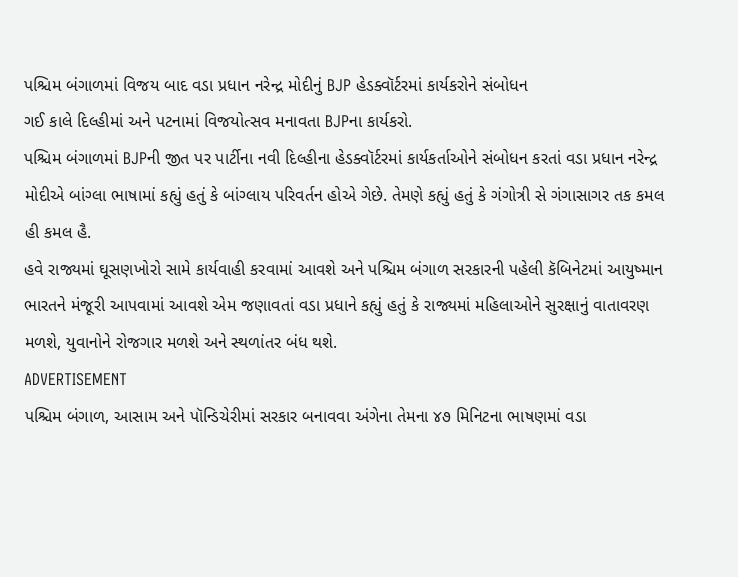પશ્ચિમ બંગાળમાં વિજય બાદ વડા પ્રધાન નરેન્દ્ર મોદીનું BJP હેડક્વૉર્ટરમાં કાર્યકરોને સંબોધન
ગઈ કાલે દિલ્હીમાં અને પટનામાં વિજયોત્સવ મનાવતા BJPના કાર્યકરો.
પશ્ચિમ બંગાળમાં BJPની જીત પર પાર્ટીના નવી દિલ્હીના હેડક્વૉર્ટરમાં કાર્યકર્તાઓને સંબોધન કરતાં વડા પ્રધાન નરેન્દ્ર મોદીએ બાંગ્લા ભાષામાં કહ્યું હતું કે બાંગ્લાય પરિવર્તન હોએ ગેછે. તેમણે કહ્યું હતું કે ગંગોત્રી સે ગંગાસાગર તક કમલ હી કમલ હૈ.
હવે રાજ્યમાં ઘૂસણખોરો સામે કાર્યવાહી કરવામાં આવશે અને પશ્ચિમ બંગાળ સરકારની પહેલી કૅબિનેટમાં આયુષ્માન ભારતને મંજૂરી આપવામાં આવશે એમ જણાવતાં વડા પ્રધાને કહ્યું હતું કે રાજ્યમાં મહિલાઓને સુરક્ષાનું વાતાવરણ મળશે, યુવાનોને રોજગાર મળશે અને સ્થળાંતર બંધ થશે.
ADVERTISEMENT
પશ્ચિમ બંગાળ, આસામ અને પૉન્ડિચેરીમાં સરકાર બનાવવા અંગેના તેમના ૪૭ મિનિટના ભાષણમાં વડા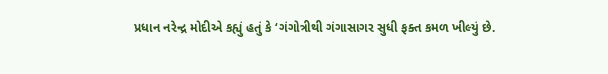પ્રધાન નરેન્દ્ર મોદીએ કહ્યું હતું કે ‘ગંગોત્રીથી ગંગાસાગર સુધી ફક્ત કમળ ખીલ્યું છે.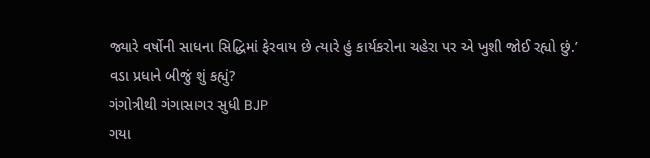જ્યારે વર્ષોની સાધના સિદ્ધિમાં ફેરવાય છે ત્યારે હું કાર્યકરોના ચહેરા પર એ ખુશી જોઈ રહ્યો છું.’
વડા પ્રધાને બીજું શું કહ્યું?
ગંગોત્રીથી ગંગાસાગર સુધી BJP
ગયા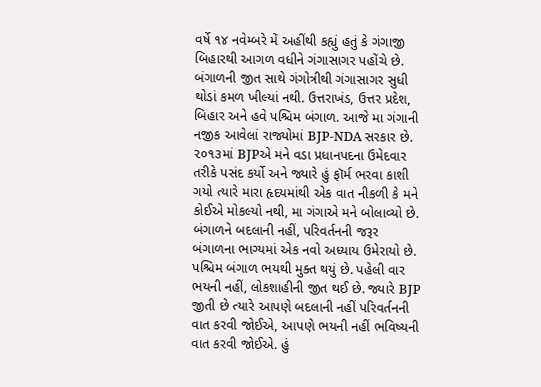વર્ષે ૧૪ નવેમ્બરે મેં અહીંથી કહ્યું હતું કે ગંગાજી બિહારથી આગળ વધીને ગંગાસાગર પહોંચે છે. બંગાળની જીત સાથે ગંગોત્રીથી ગંગાસાગર સુધી થોડાં કમળ ખીલ્યાં નથી. ઉત્તરાખંડ, ઉત્તર પ્રદેશ, બિહાર અને હવે પશ્ચિમ બંગાળ. આજે મા ગંગાની નજીક આવેલાં રાજ્યોમાં BJP-NDA સરકાર છે. ૨૦૧૩માં BJPએ મને વડા પ્રધાનપદના ઉમેદવાર તરીકે પસંદ કર્યો અને જ્યારે હું ફૉર્મ ભરવા કાશી ગયો ત્યારે મારા હૃદયમાંથી એક વાત નીકળી કે મને કોઈએ મોકલ્યો નથી, મા ગંગાએ મને બોલાવ્યો છે.
બંગાળને બદલાની નહીં, પરિવર્તનની જરૂર
બંગાળના ભાગ્યમાં એક નવો અધ્યાય ઉમેરાયો છે. પશ્ચિમ બંગાળ ભયથી મુક્ત થયું છે. પહેલી વાર ભયની નહીં, લોકશાહીની જીત થઈ છે. જ્યારે BJP જીતી છે ત્યારે આપણે બદલાની નહીં પરિવર્તનની વાત કરવી જોઈએ, આપણે ભયની નહીં ભવિષ્યની વાત કરવી જોઈએ. હું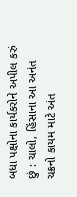બધા પક્ષોના કાર્યકરોને અપીલ કરું છું : ચાલો, હિંસાના આ અનંત ચક્રનો કાયમ માટે અંત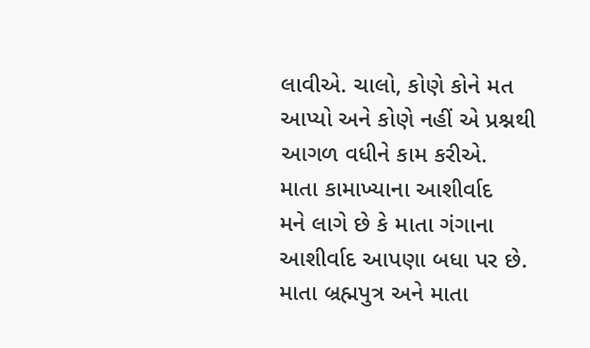લાવીએ. ચાલો, કોણે કોને મત આપ્યો અને કોણે નહીં એ પ્રશ્નથી આગળ વધીને કામ કરીએ.
માતા કામાખ્યાના આશીર્વાદ
મને લાગે છે કે માતા ગંગાના આશીર્વાદ આપણા બધા પર છે. માતા બ્રહ્મપુત્ર અને માતા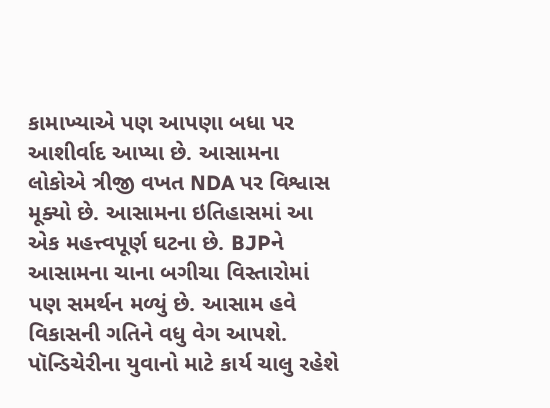કામાખ્યાએ પણ આપણા બધા પર આશીર્વાદ આપ્યા છે. આસામના લોકોએ ત્રીજી વખત NDA પર વિશ્વાસ મૂક્યો છે. આસામના ઇતિહાસમાં આ એક મહત્ત્વપૂર્ણ ઘટના છે. BJPને આસામના ચાના બગીચા વિસ્તારોમાં પણ સમર્થન મળ્યું છે. આસામ હવે વિકાસની ગતિને વધુ વેગ આપશે.
પૉન્ડિચેરીના યુવાનો માટે કાર્ય ચાલુ રહેશે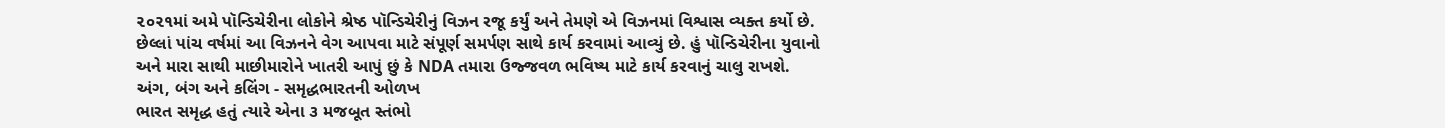૨૦૨૧માં અમે પૉન્ડિચેરીના લોકોને શ્રેષ્ઠ પૉન્ડિચેરીનું વિઝન રજૂ કર્યું અને તેમણે એ વિઝનમાં વિશ્વાસ વ્યક્ત કર્યો છે. છેલ્લાં પાંચ વર્ષમાં આ વિઝનને વેગ આપવા માટે સંપૂર્ણ સમર્પણ સાથે કાર્ય કરવામાં આવ્યું છે. હું પૉન્ડિચેરીના યુવાનો અને મારા સાથી માછીમારોને ખાતરી આપું છું કે NDA તમારા ઉજ્જવળ ભવિષ્ય માટે કાર્ય કરવાનું ચાલુ રાખશે.
અંગ, બંગ અને કલિંગ - સમૃદ્ધભારતની ઓળખ
ભારત સમૃદ્ધ હતું ત્યારે એના ૩ મજબૂત સ્તંભો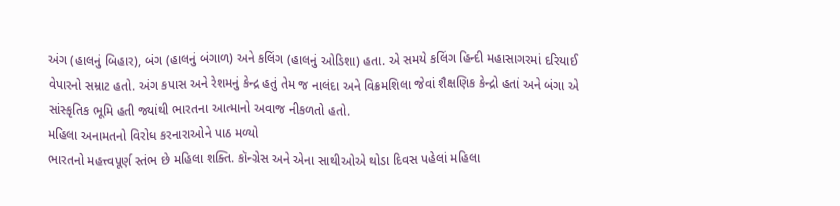અંગ (હાલનું બિહાર), બંગ (હાલનું બંગાળ) અને કલિંગ (હાલનું ઓડિશા) હતા. એ સમયે કલિંગ હિન્દી મહાસાગરમાં દરિયાઈ વેપારનો સમ્રાટ હતો. અંગ કપાસ અને રેશમનું કેન્દ્ર હતું તેમ જ નાલંદા અને વિક્રમશિલા જેવાં શૈક્ષણિક કેન્દ્રો હતાં અને બંગા એ સાંસ્કૃતિક ભૂમિ હતી જ્યાંથી ભારતના આત્માનો અવાજ નીકળતો હતો.
મહિલા અનામતનો વિરોધ કરનારાઓને પાઠ મળ્યો
ભારતનો મહત્ત્વપૂર્ણ સ્તંભ છે મહિલા શક્તિ. કૉન્ગ્રેસ અને એના સાથીઓએ થોડા દિવસ પહેલાં મહિલા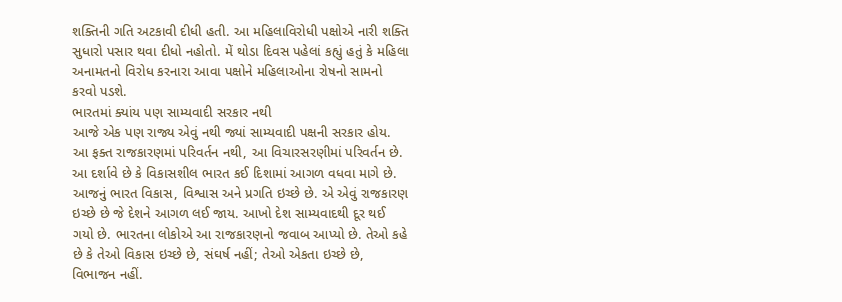શક્તિની ગતિ અટકાવી દીધી હતી. આ મહિલાવિરોધી પક્ષોએ નારી શક્તિ સુધારો પસાર થવા દીધો નહોતો. મેં થોડા દિવસ પહેલાં કહ્યું હતું કે મહિલા અનામતનો વિરોધ કરનારા આવા પક્ષોને મહિલાઓના રોષનો સામનો કરવો પડશે.
ભારતમાં ક્યાંય પણ સામ્યવાદી સરકાર નથી
આજે એક પણ રાજ્ય એવું નથી જ્યાં સામ્યવાદી પક્ષની સરકાર હોય. આ ફક્ત રાજકારણમાં પરિવર્તન નથી, આ વિચારસરણીમાં પરિવર્તન છે. આ દર્શાવે છે કે વિકાસશીલ ભારત કઈ દિશામાં આગળ વધવા માગે છે. આજનું ભારત વિકાસ, વિશ્વાસ અને પ્રગતિ ઇચ્છે છે. એ એવું રાજકારણ ઇચ્છે છે જે દેશને આગળ લઈ જાય. આખો દેશ સામ્યવાદથી દૂર થઈ ગયો છે. ભારતના લોકોએ આ રાજકારણનો જવાબ આપ્યો છે. તેઓ કહે છે કે તેઓ વિકાસ ઇચ્છે છે, સંઘર્ષ નહીં; તેઓ એકતા ઇચ્છે છે, વિભાજન નહીં.